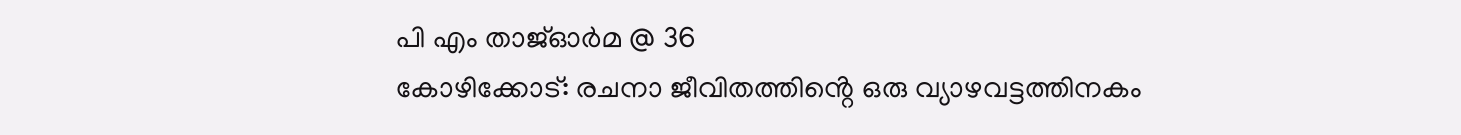പി എം താജ്ഓർമ @ 36
കോഴിക്കോട്: രചനാ ജീവിതത്തിൻ്റെ ഒരു വ്യാഴവട്ടത്തിനകം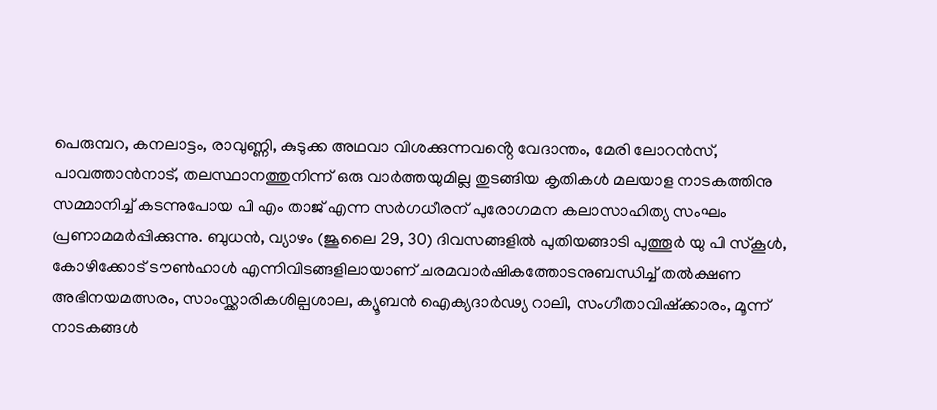പെരുമ്പറ, കനലാട്ടം, രാവുണ്ണി, കുടുക്ക അഥവാ വിശക്കുന്നവൻ്റെ വേദാന്തം, മേരി ലോറൻസ്, പാവത്താൻനാട്, തലസ്ഥാനത്തുനിന്ന് ഒരു വാർത്തയുമില്ല തുടങ്ങിയ കൃതികൾ മലയാള നാടകത്തിനു സമ്മാനിച്ച് കടന്നുപോയ പി എം താജ് എന്ന സർഗധീരന് പുരോഗമന കലാസാഹിത്യ സംഘം പ്രണാമമർപ്പിക്കുന്നു. ബുധൻ, വ്യാഴം (ജൂലൈ 29, 30) ദിവസങ്ങളിൽ പുതിയങ്ങാടി പുത്തൂർ യു പി സ്കൂൾ, കോഴിക്കോട് ടൗൺഹാൾ എന്നിവിടങ്ങളിലായാണ് ചരമവാർഷികത്തോടനുബന്ധിച്ച് തൽക്ഷണ അഭിനയമത്സരം, സാംസ്ക്കാരികശില്പശാല, ക്യൂബൻ ഐക്യദാർഢ്യ റാലി, സംഗീതാവിഷ്ക്കാരം, മൂന്ന് നാടകങ്ങൾ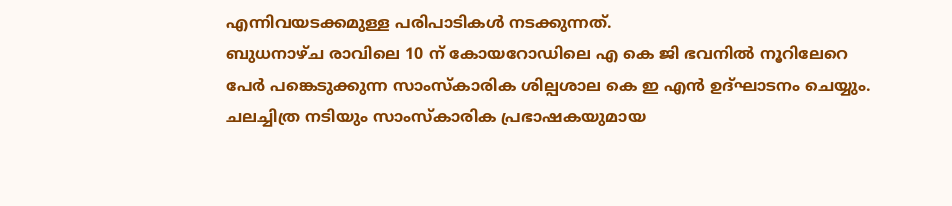എന്നിവയടക്കമുള്ള പരിപാടികൾ നടക്കുന്നത്.
ബുധനാഴ്ച രാവിലെ 10 ന് കോയറോഡിലെ എ കെ ജി ഭവനിൽ നൂറിലേറെ പേർ പങ്കെടുക്കുന്ന സാംസ്കാരിക ശില്പശാല കെ ഇ എൻ ഉദ്ഘാടനം ചെയ്യും. ചലച്ചിത്ര നടിയും സാംസ്കാരിക പ്രഭാഷകയുമായ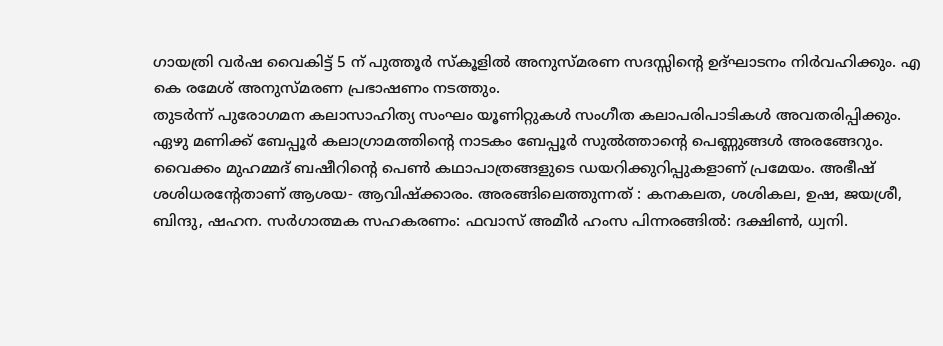ഗായത്രി വർഷ വൈകിട്ട് 5 ന് പുത്തൂർ സ്കൂളിൽ അനുസ്മരണ സദസ്സിൻ്റെ ഉദ്ഘാടനം നിർവഹിക്കും. എ കെ രമേശ് അനുസ്മരണ പ്രഭാഷണം നടത്തും.
തുടർന്ന് പുരോഗമന കലാസാഹിത്യ സംഘം യൂണിറ്റുകൾ സംഗീത കലാപരിപാടികൾ അവതരിപ്പിക്കും.
ഏഴു മണിക്ക് ബേപ്പൂർ കലാഗ്രാമത്തിൻ്റെ നാടകം ബേപ്പൂർ സുൽത്താൻ്റെ പെണ്ണുങ്ങൾ അരങ്ങേറും. വൈക്കം മുഹമ്മദ് ബഷീറിൻ്റെ പെൺ കഥാപാത്രങ്ങളുടെ ഡയറിക്കുറിപ്പുകളാണ് പ്രമേയം. അഭീഷ് ശശിധരൻ്റേതാണ് ആശയ- ആവിഷ്ക്കാരം. അരങ്ങിലെത്തുന്നത് : കനകലത, ശശികല, ഉഷ, ജയശ്രീ, ബിന്ദു, ഷഹന. സർഗാത്മക സഹകരണം: ഫവാസ് അമീർ ഹംസ പിന്നരങ്ങിൽ: ദക്ഷിൺ, ധ്വനി.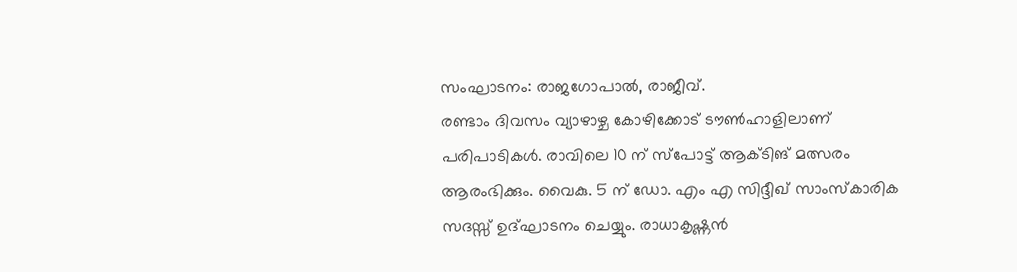സംഘാടനം: രാജഗോപാൽ, രാജീവ്.
രണ്ടാം ദിവസം വ്യാഴാഴ്ച കോഴിക്കോട് ടൗൺഹാളിലാണ് പരിപാടികൾ. രാവിലെ 10 ന് സ്പോട്ട് ആക്ടിങ് മത്സരം ആരംഭിക്കും. വൈകു. 5 ന് ഡോ. എം എ സിദ്ദീഖ് സാംസ്കാരിക സദസ്സ് ഉദ്ഘാടനം ചെയ്യും. രാധാകൃഷ്ണൻ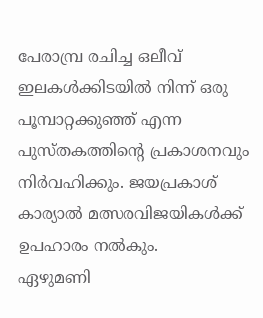പേരാമ്പ്ര രചിച്ച ഒലീവ് ഇലകൾക്കിടയിൽ നിന്ന് ഒരു പൂമ്പാറ്റക്കുഞ്ഞ് എന്ന പുസ്തകത്തിൻ്റെ പ്രകാശനവും നിർവഹിക്കും. ജയപ്രകാശ് കാര്യാൽ മത്സരവിജയികൾക്ക് ഉപഹാരം നൽകും.
ഏഴുമണി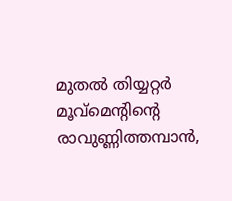മുതൽ തിയ്യറ്റർ മൂവ്മെൻ്റിൻ്റെ രാവുണ്ണിത്തമ്പാൻ,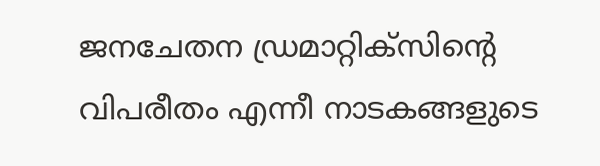ജനചേതന ഡ്രമാറ്റിക്സിൻ്റെ വിപരീതം എന്നീ നാടകങ്ങളുടെ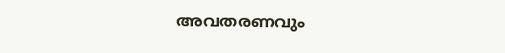അവതരണവും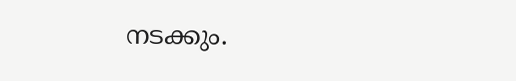നടക്കും.